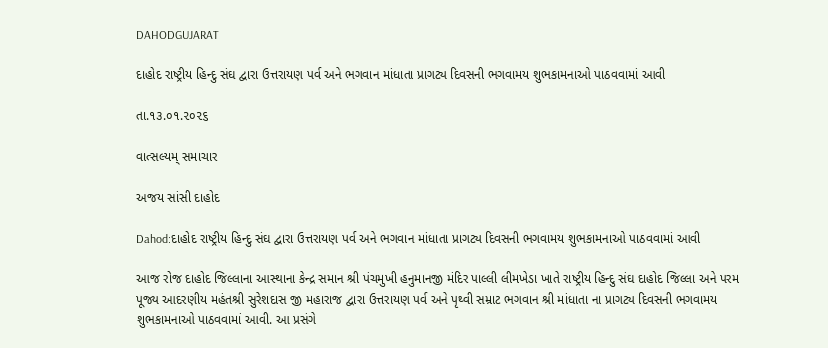DAHODGUJARAT

દાહોદ રાષ્ટ્રીય હિન્દુ સંઘ દ્વારા ઉત્તરાયણ પર્વ અને ભગવાન માંધાતા પ્રાગટ્ય દિવસની ભગવામય શુભકામનાઓ પાઠવવામાં આવી

તા.૧૩.૦૧.૨૦૨૬

વાત્સલ્યમ્ સમાચાર

અજય સાંસી દાહોદ

Dahod:દાહોદ રાષ્ટ્રીય હિન્દુ સંઘ દ્વારા ઉત્તરાયણ પર્વ અને ભગવાન માંધાતા પ્રાગટ્ય દિવસની ભગવામય શુભકામનાઓ પાઠવવામાં આવી

આજ રોજ દાહોદ જિલ્લાના આસ્થાના કેન્દ્ર સમાન શ્રી પંચમુખી હનુમાનજી મંદિર પાલ્લી લીમખેડા ખાતે રાષ્ટ્રીય હિન્દુ સંઘ દાહોદ જિલ્લા અને પરમ પૂજ્ય આદરણીય મહંતશ્રી સુરેશદાસ જી મહારાજ દ્વારા ઉત્તરાયણ પર્વ અને પૃથ્વી સમ્રાટ ભગવાન શ્રી માંધાતા ના પ્રાગટ્ય દિવસની ભગવામય શુભકામનાઓ પાઠવવામાં આવી. આ પ્રસંગે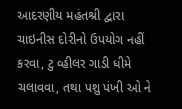આદરણીય મહંતશ્રી દ્વારા ચાઇનીસ દોરીનો ઉપયોગ નહીં કરવા, ટુ વ્હીલર ગાડી ધીમે ચલાવવા, તથા પશુ પંખી ઓ ને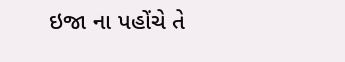ઇજા ના પહોંચે તે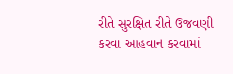રીતે સુરક્ષિત રીતે ઉજવણી કરવા આહવાન કરવામાં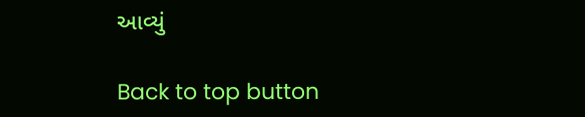આવ્યું

Back to top button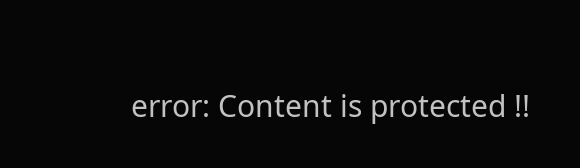error: Content is protected !!